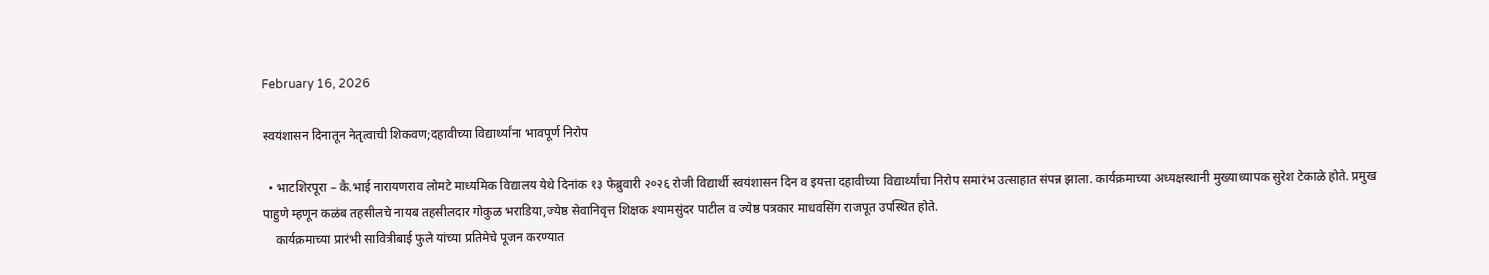February 16, 2026

स्वयंशासन दिनातून नेतृत्वाची शिकवण;दहावीच्या विद्यार्थ्यांना भावपूर्ण निरोप

  • भाटशिरपूरा – कै.भाई नारायणराव लोमटे माध्यमिक विद्यालय येथे दिनांक १३ फेब्रुवारी २०२६ रोजी विद्यार्थी स्वयंशासन दिन व इयत्ता दहावीच्या विद्यार्थ्यांचा निरोप समारंभ उत्साहात संपन्न झाला. कार्यक्रमाच्या अध्यक्षस्थानी मुख्याध्यापक सुरेश टेकाळे होते. प्रमुख पाहुणे म्हणून कळंब तहसीलचे नायब तहसीलदार गोकुळ भराडिया,ज्येष्ठ सेवानिवृत्त शिक्षक श्यामसुंदर पाटील व ज्येष्ठ पत्रकार माधवसिंग राजपूत उपस्थित होते.
    कार्यक्रमाच्या प्रारंभी सावित्रीबाई फुले यांच्या प्रतिमेचे पूजन करण्यात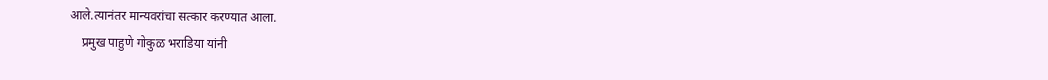आले.त्यानंतर मान्यवरांचा सत्कार करण्यात आला.
    प्रमुख पाहुणे गोकुळ भराडिया यांनी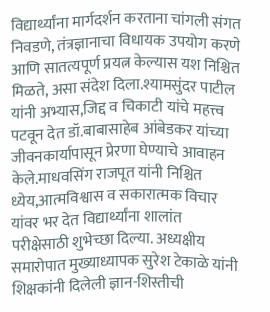विद्यार्थ्यांना मार्गदर्शन करताना चांगली संगत निवडणे, तंत्रज्ञानाचा विधायक उपयोग करणे आणि सातत्यपूर्ण प्रयत्न केल्यास यश निश्चित मिळते, असा संदेश दिला.श्यामसुंदर पाटील यांनी अभ्यास,जिद्द व चिकाटी यांचे महत्त्व पटवून देत डॉ.बाबासाहेब आंबेडकर यांच्या जीवनकार्यापासून प्रेरणा घेण्याचे आवाहन केले.माधवसिंग राजपूत यांनी निश्चित ध्येय,आत्मविश्वास व सकारात्मक विचार यांवर भर देत विद्यार्थ्यांना शालांत परीक्षेसाठी शुभेच्छा दिल्या. अध्यक्षीय समारोपात मुख्याध्यापक सुरेश टेकाळे यांनी शिक्षकांनी दिलेली ज्ञान-शिस्तीची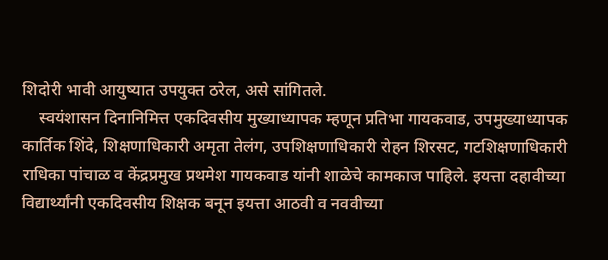शिदोरी भावी आयुष्यात उपयुक्त ठरेल, असे सांगितले.
    स्वयंशासन दिनानिमित्त एकदिवसीय मुख्याध्यापक म्हणून प्रतिभा गायकवाड, उपमुख्याध्यापक कार्तिक शिंदे, शिक्षणाधिकारी अमृता तेलंग, उपशिक्षणाधिकारी रोहन शिरसट, गटशिक्षणाधिकारी राधिका पांचाळ व केंद्रप्रमुख प्रथमेश गायकवाड यांनी शाळेचे कामकाज पाहिले. इयत्ता दहावीच्या विद्यार्थ्यांनी एकदिवसीय शिक्षक बनून इयत्ता आठवी व नववीच्या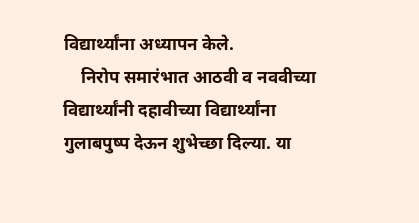विद्यार्थ्यांना अध्यापन केले.
    निरोप समारंभात आठवी व नववीच्या विद्यार्थ्यांनी दहावीच्या विद्यार्थ्यांना गुलाबपुष्प देऊन शुभेच्छा दिल्या. या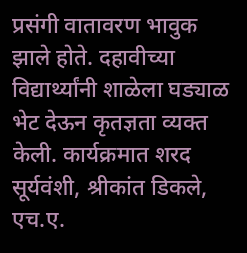प्रसंगी वातावरण भावुक झाले होते. दहावीच्या विद्यार्थ्यांनी शाळेला घड्याळ भेट देऊन कृतज्ञता व्यक्त केली. कार्यक्रमात शरद सूर्यवंशी, श्रीकांत डिकले, एच.ए.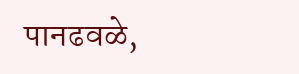पानढवळे,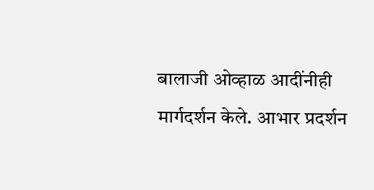बालाजी ओव्हाळ आदींनीही मार्गदर्शन केले. आभार प्रदर्शन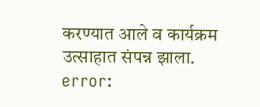करण्यात आले व कार्यक्रम उत्साहात संपन्न झाला.
error: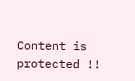Content is protected !!